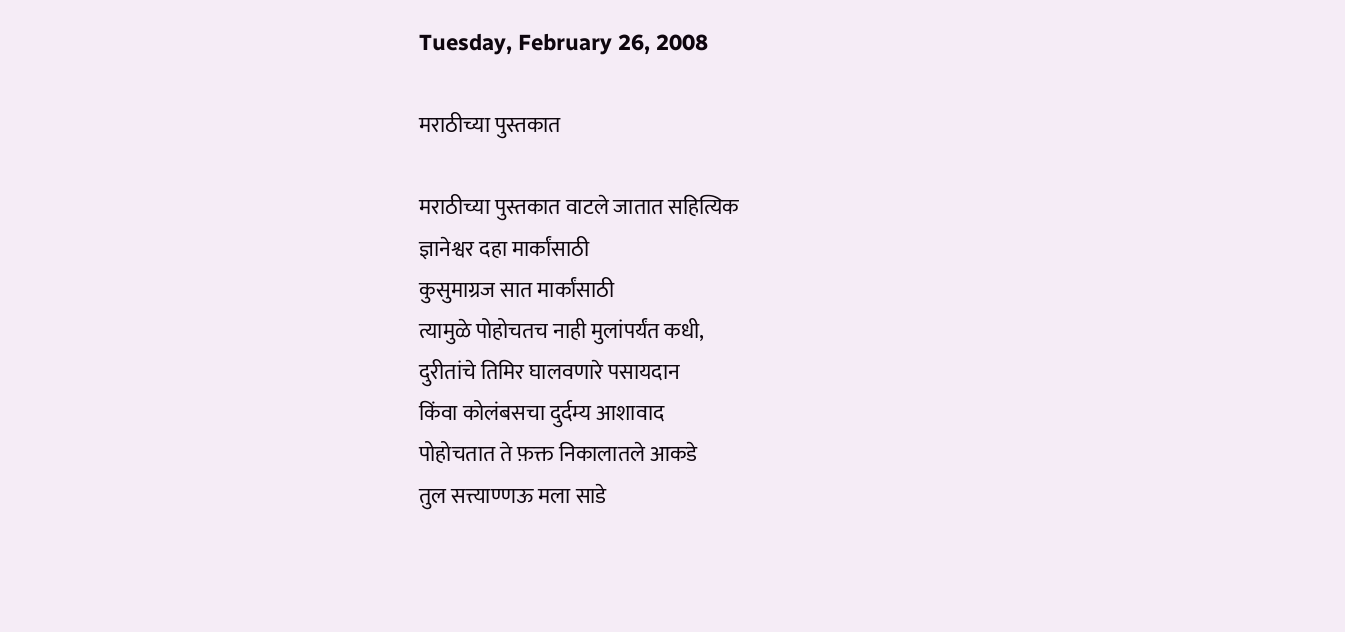Tuesday, February 26, 2008

मराठीच्या पुस्तकात

मराठीच्या पुस्तकात वाटले जातात सहित्यिक
ज्ञानेश्वर दहा मार्कांसाठी
कुसुमाग्रज सात मार्कांसाठी
त्यामुळे पोहोचतच नाही मुलांपर्यंत कधी,
दुरीतांचे तिमिर घालवणारे पसायदान
किंवा कोलंबसचा दुर्दम्य आशावाद
पोहोचतात ते फ़क्त निकालातले आकडे
तुल सत्त्याण्णऊ मला साडे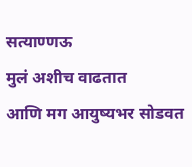सत्याण्णऊ
मुलं अशीच वाढतात
आणि मग आयुष्यभर सोडवत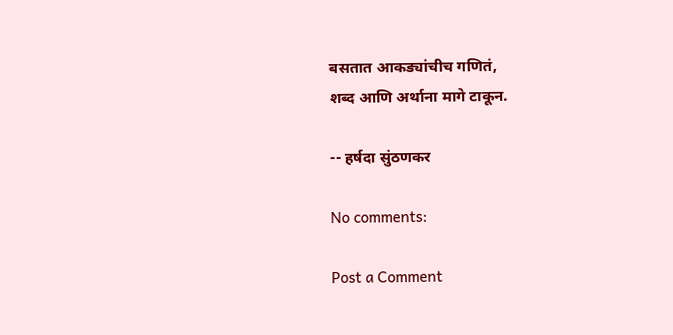बसतात आकड्यांचीच गणितं,
शब्द आणि अर्थाना मागे टाकून.

-- हर्षदा सुंठणकर

No comments:

Post a Comment